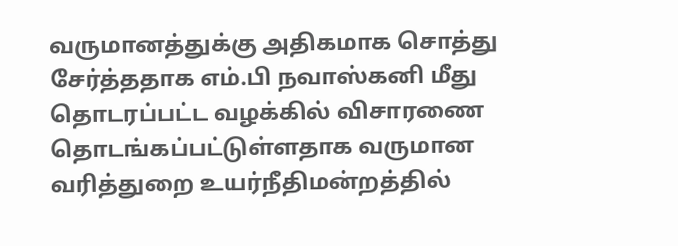வருமானத்துக்கு அதிகமாக சொத்து சேர்த்ததாக எம்.பி நவாஸ்கனி மீது தொடரப்பட்ட வழக்கில் விசாரணை தொடங்கப்பட்டுள்ளதாக வருமான வரித்துறை உயர்நீதிமன்றத்தில்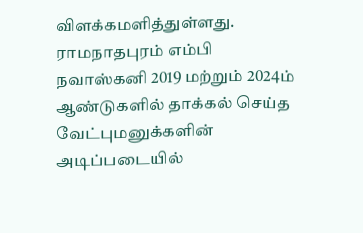விளக்கமளித்துள்ளது.
ராமநாதபுரம் எம்பி நவாஸ்கனி 2019 மற்றும் 2024ம் ஆண்டுகளில் தாக்கல் செய்த வேட்புமனுக்களின் அடிப்படையில்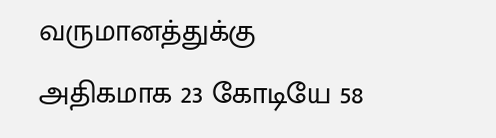வருமானத்துக்கு அதிகமாக 23 கோடியே 58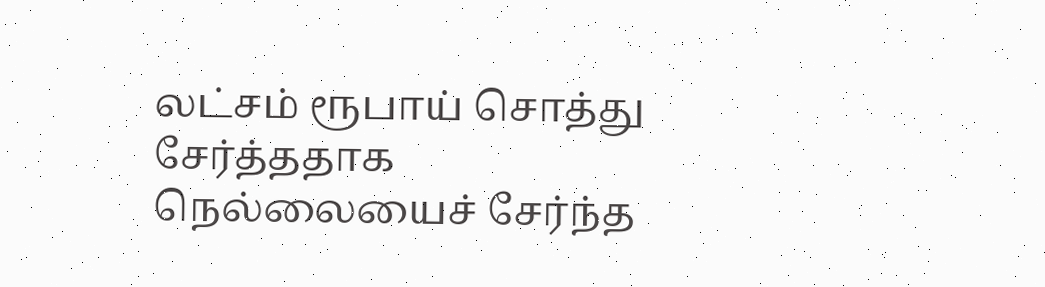லட்சம் ரூபாய் சொத்து சேர்த்ததாக நெல்லையைச் சேர்ந்த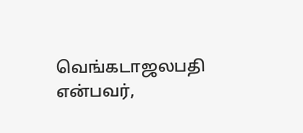வெங்கடாஜலபதி என்பவர்,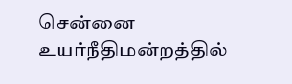சென்னை உயர்நீதிமன்றத்தில்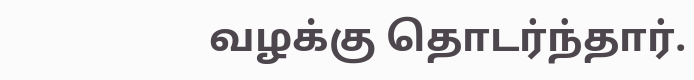வழக்கு தொடர்ந்தார்.